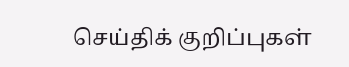செய்திக் குறிப்புகள்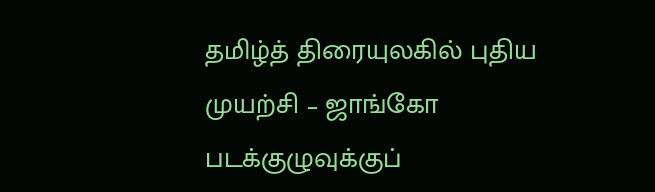தமிழ்த் திரையுலகில் புதிய முயற்சி – ஜாங்கோ படக்குழுவுக்குப்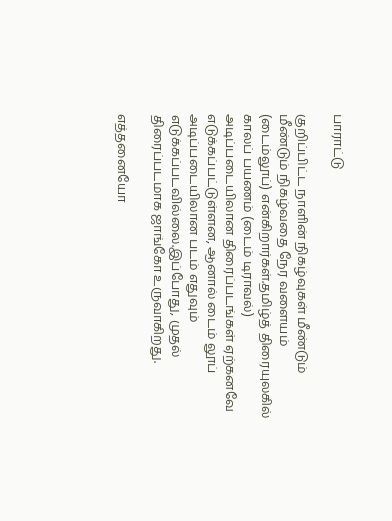பாராட்டு

குறிப்பிட்ட நாளின் நிகழ்வுகள் மீண்டும் மீண்டும் நிகழ்வதை நேர வளையம் (டைம்லூப்) என்கிறார்கள்.தமிழ்த் திரையுலகில் காலப் பயணம் (டைம் டிராவல்) அடிப்படையிலான திரைப்படங்கள் ஏற்கனவே எடுக்கப்பட்டுள்ளன, ஆனால் டைம் லூப் அடிப்படையிலான படம் எதுவும் எடுக்கப்படவில்லை.இப்போது, முதல் திரைப்படமாக ஜாங்கோ உருவாகிறது.

எத்தனையோ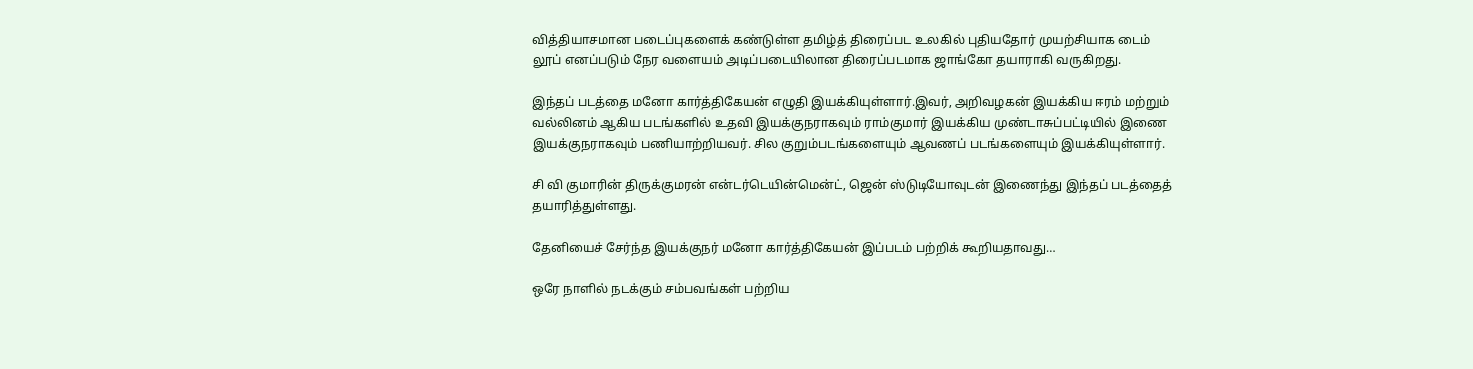வித்தியாசமான படைப்புகளைக் கண்டுள்ள தமிழ்த் திரைப்பட உலகில் புதியதோர் முயற்சியாக டைம் லூப் எனப்படும் நேர வளையம் அடிப்படையிலான திரைப்படமாக ஜாங்கோ தயாராகி வருகிறது.

இந்தப் படத்தை மனோ கார்த்திகேயன் எழுதி இயக்கியுள்ளார்.இவர், அறிவழகன் இயக்கிய ஈரம் மற்றும் வல்லினம் ஆகிய படங்களில் உதவி இயக்குநராகவும் ராம்குமார் இயக்கிய முண்டாசுப்பட்டியில் இணை இயக்குநராகவும் பணியாற்றியவர். சில குறும்படங்களையும் ஆவணப் படங்களையும் இயக்கியுள்ளார்.

சி வி குமாரின் திருக்குமரன் என்டர்டெயின்மென்ட், ஜென் ஸ்டுடியோவுடன் இணைந்து இந்தப் படத்தைத் தயாரித்துள்ளது.

தேனியைச் சேர்ந்த இயக்குநர் மனோ கார்த்திகேயன் இப்படம் பற்றிக் கூறியதாவது…

ஒரே நாளில் நடக்கும் சம்பவங்கள் பற்றிய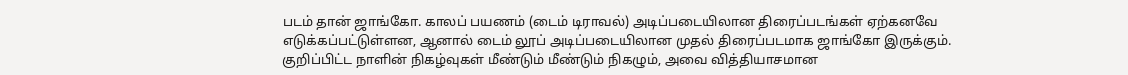படம் தான் ஜாங்கோ. காலப் பயணம் (டைம் டிராவல்) அடிப்படையிலான திரைப்படங்கள் ஏற்கனவே எடுக்கப்பட்டுள்ளன, ஆனால் டைம் லூப் அடிப்படையிலான முதல் திரைப்படமாக ஜாங்கோ இருக்கும். குறிப்பிட்ட நாளின் நிகழ்வுகள் மீண்டும் மீண்டும் நிகழும், அவை வித்தியாசமான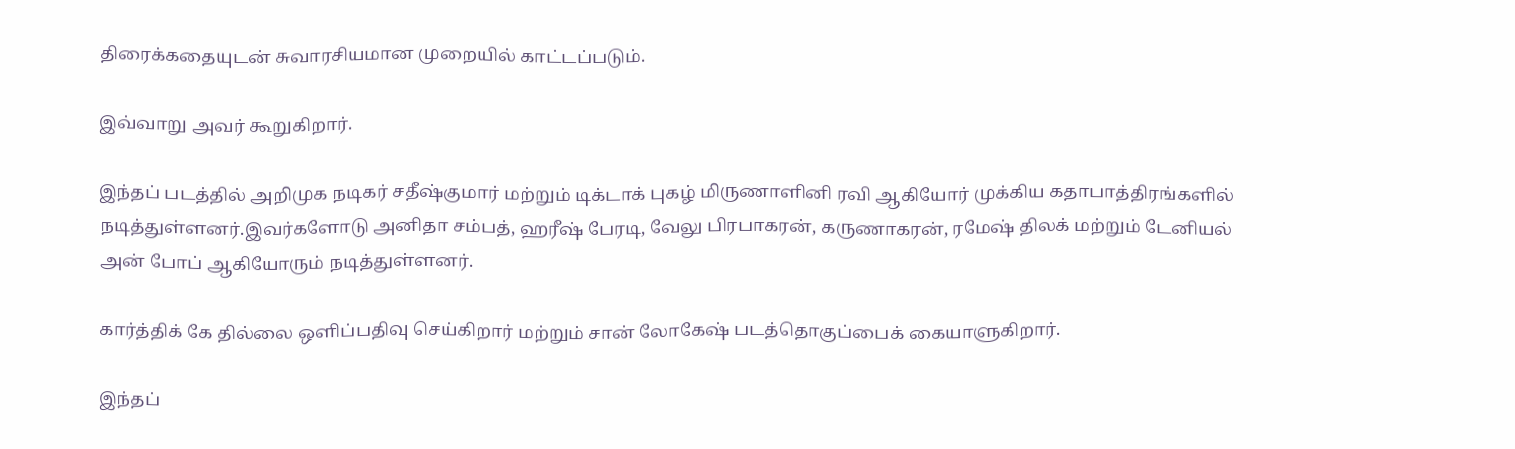திரைக்கதையுடன் சுவாரசியமான முறையில் காட்டப்படும்.

இவ்வாறு அவர் கூறுகிறார்.

இந்தப் படத்தில் அறிமுக நடிகர் சதீஷ்குமார் மற்றும் டிக்டாக் புகழ் மிருணாளினி ரவி ஆகியோர் முக்கிய கதாபாத்திரங்களில் நடித்துள்ளனர்.இவர்களோடு அனிதா சம்பத், ஹரீஷ் பேரடி, வேலு பிரபாகரன், கருணாகரன், ரமேஷ் திலக் மற்றும் டேனியல் அன் போப் ஆகியோரும் நடித்துள்ளனர்.

கார்த்திக் கே தில்லை ஒளிப்பதிவு செய்கிறார் மற்றும் சான் லோகேஷ் படத்தொகுப்பைக் கையாளுகிறார்.

இந்தப்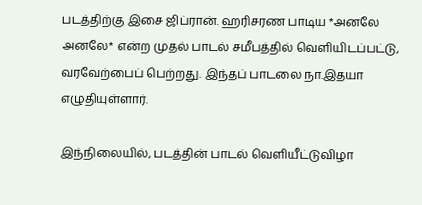படத்திற்கு இசை ஜிப்ரான். ஹரிசரண பாடிய *அனலே அனலே* என்ற முதல் பாடல் சமீபத்தில் வெளியிடப்பட்டு, வரவேற்பைப் பெற்றது. இந்தப் பாடலை நா.இதயா எழுதியுள்ளார்.

இந்நிலையில், படத்தின் பாடல் வெளியீட்டுவிழா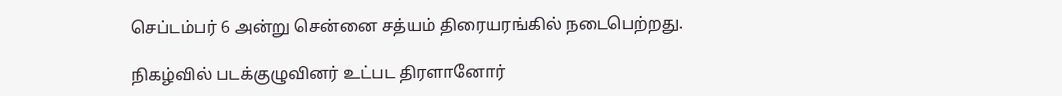செப்டம்பர் 6 அன்று சென்னை சத்யம் திரையரங்கில் நடைபெற்றது.

நிகழ்வில் படக்குழுவினர் உட்பட திரளானோர்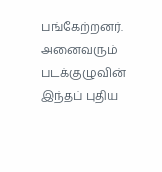பங்கேற்றனர். அனைவரும் படக்குழுவின் இந்தப் புதிய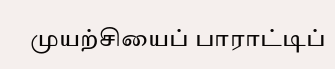முயற்சியைப் பாராட்டிப்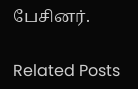பேசினர்.

Related Posts